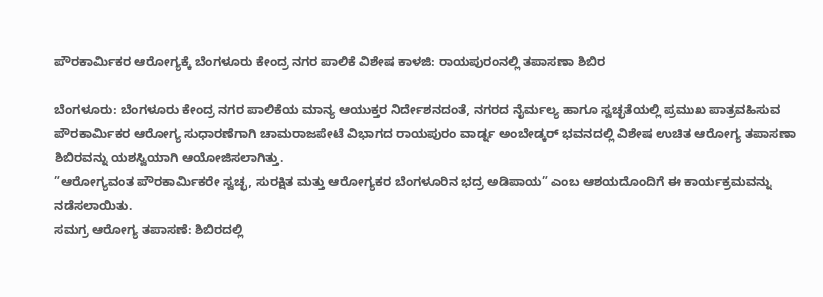ಪೌರಕಾರ್ಮಿಕರ ಆರೋಗ್ಯಕ್ಕೆ ಬೆಂಗಳೂರು ಕೇಂದ್ರ ನಗರ ಪಾಲಿಕೆ ವಿಶೇಷ ಕಾಳಜಿ: ರಾಯಪುರಂನಲ್ಲಿ ತಪಾಸಣಾ ಶಿಬಿರ

ಬೆಂಗಳೂರು: ಬೆಂಗಳೂರು ಕೇಂದ್ರ ನಗರ ಪಾಲಿಕೆಯ ಮಾನ್ಯ ಆಯುಕ್ತರ ನಿರ್ದೇಶನದಂತೆ, ನಗರದ ನೈರ್ಮಲ್ಯ ಹಾಗೂ ಸ್ವಚ್ಛತೆಯಲ್ಲಿ ಪ್ರಮುಖ ಪಾತ್ರವಹಿಸುವ ಪೌರಕಾರ್ಮಿಕರ ಆರೋಗ್ಯ ಸುಧಾರಣೆಗಾಗಿ ಚಾಮರಾಜಪೇಟೆ ವಿಭಾಗದ ರಾಯಪುರಂ ವಾರ್ಡ್ನ ಅಂಬೇಡ್ಕರ್ ಭವನದಲ್ಲಿ ವಿಶೇಷ ಉಚಿತ ಆರೋಗ್ಯ ತಪಾಸಣಾ ಶಿಬಿರವನ್ನು ಯಶಸ್ವಿಯಾಗಿ ಆಯೋಜಿಸಲಾಗಿತ್ತು.
”ಆರೋಗ್ಯವಂತ ಪೌರಕಾರ್ಮಿಕರೇ ಸ್ವಚ್ಛ, ಸುರಕ್ಷಿತ ಮತ್ತು ಆರೋಗ್ಯಕರ ಬೆಂಗಳೂರಿನ ಭದ್ರ ಅಡಿಪಾಯ” ಎಂಬ ಆಶಯದೊಂದಿಗೆ ಈ ಕಾರ್ಯಕ್ರಮವನ್ನು ನಡೆಸಲಾಯಿತು.
ಸಮಗ್ರ ಆರೋಗ್ಯ ತಪಾಸಣೆ: ಶಿಬಿರದಲ್ಲಿ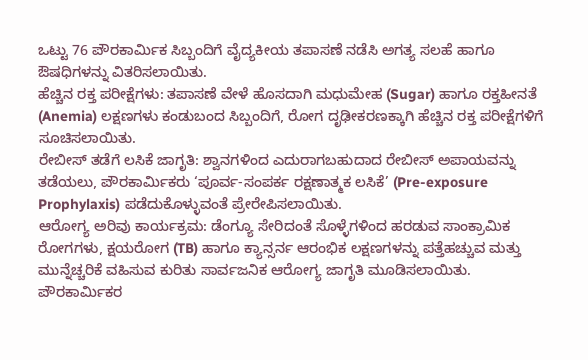ಒಟ್ಟು 76 ಪೌರಕಾರ್ಮಿಕ ಸಿಬ್ಬಂದಿಗೆ ವೈದ್ಯಕೀಯ ತಪಾಸಣೆ ನಡೆಸಿ ಅಗತ್ಯ ಸಲಹೆ ಹಾಗೂ ಔಷಧಿಗಳನ್ನು ವಿತರಿಸಲಾಯಿತು.
ಹೆಚ್ಚಿನ ರಕ್ತ ಪರೀಕ್ಷೆಗಳು: ತಪಾಸಣೆ ವೇಳೆ ಹೊಸದಾಗಿ ಮಧುಮೇಹ (Sugar) ಹಾಗೂ ರಕ್ತಹೀನತೆ (Anemia) ಲಕ್ಷಣಗಳು ಕಂಡುಬಂದ ಸಿಬ್ಬಂದಿಗೆ, ರೋಗ ದೃಢೀಕರಣಕ್ಕಾಗಿ ಹೆಚ್ಚಿನ ರಕ್ತ ಪರೀಕ್ಷೆಗಳಿಗೆ ಸೂಚಿಸಲಾಯಿತು.
ರೇಬೀಸ್ ತಡೆಗೆ ಲಸಿಕೆ ಜಾಗೃತಿ: ಶ್ವಾನಗಳಿಂದ ಎದುರಾಗಬಹುದಾದ ರೇಬೀಸ್ ಅಪಾಯವನ್ನು ತಡೆಯಲು, ಪೌರಕಾರ್ಮಿಕರು ‘ಪೂರ್ವ-ಸಂಪರ್ಕ ರಕ್ಷಣಾತ್ಮಕ ಲಸಿಕೆ’ (Pre-exposure Prophylaxis) ಪಡೆದುಕೊಳ್ಳುವಂತೆ ಪ್ರೇರೇಪಿಸಲಾಯಿತು.
ಆರೋಗ್ಯ ಅರಿವು ಕಾರ್ಯಕ್ರಮ: ಡೆಂಗ್ಯೂ ಸೇರಿದಂತೆ ಸೊಳ್ಳೆಗಳಿಂದ ಹರಡುವ ಸಾಂಕ್ರಾಮಿಕ ರೋಗಗಳು, ಕ್ಷಯರೋಗ (TB) ಹಾಗೂ ಕ್ಯಾನ್ಸರ್ನ ಆರಂಭಿಕ ಲಕ್ಷಣಗಳನ್ನು ಪತ್ತೆಹಚ್ಚುವ ಮತ್ತು ಮುನ್ನೆಚ್ಚರಿಕೆ ವಹಿಸುವ ಕುರಿತು ಸಾರ್ವಜನಿಕ ಆರೋಗ್ಯ ಜಾಗೃತಿ ಮೂಡಿಸಲಾಯಿತು.
ಪೌರಕಾರ್ಮಿಕರ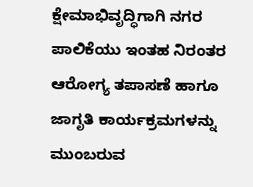ಕ್ಷೇಮಾಭಿವೃದ್ಧಿಗಾಗಿ ನಗರ ಪಾಲಿಕೆಯು ಇಂತಹ ನಿರಂತರ ಆರೋಗ್ಯ ತಪಾಸಣೆ ಹಾಗೂ ಜಾಗೃತಿ ಕಾರ್ಯಕ್ರಮಗಳನ್ನು ಮುಂಬರುವ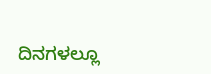ದಿನಗಳಲ್ಲೂ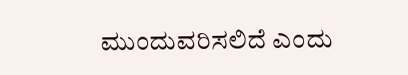ಮುಂದುವರಿಸಲಿದೆ ಎಂದು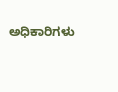ಅಧಿಕಾರಿಗಳು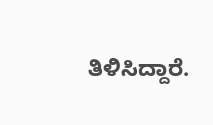ತಿಳಿಸಿದ್ದಾರೆ.